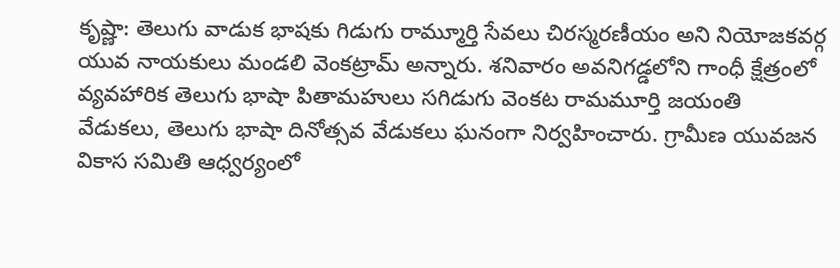కృష్ణా: తెలుగు వాడుక భాషకు గిడుగు రామ్మూర్తి సేవలు చిరస్మరణీయం అని నియోజకవర్గ యువ నాయకులు మండలి వెంకట్రామ్ అన్నారు. శనివారం అవనిగడ్డలోని గాంధీ క్షేత్రంలో వ్యవహారిక తెలుగు భాషా పితామహులు సగిడుగు వెంకట రామమూర్తి జయంతి వేడుకలు, తెలుగు భాషా దినోత్సవ వేడుకలు ఘనంగా నిర్వహించారు. గ్రామీణ యువజన వికాస సమితి ఆధ్వర్యంలో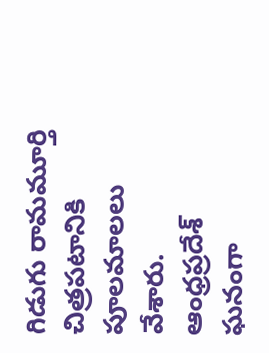గిడుగు రామమూర్తి చిత్రపటానికి పూలమాలలు వేశారు.
ఆంధ్రప్రదేశ్
ఘనంగా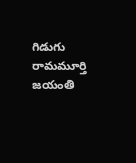గిడుగు రామమూర్తి జయంతి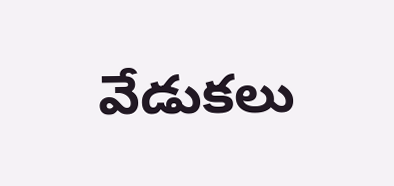వేడుకలు